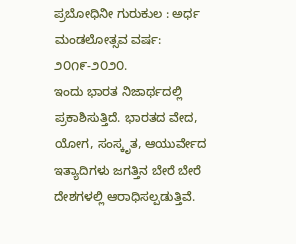ಪ್ರಬೋಧಿನೀ ಗುರುಕುಲ : ಅರ್ಧ ಮಂಡಲೋತ್ಸವ ವರ್ಷ: ೨೦೧೯-೨೦೨೦.
ಇಂದು ಭಾರತ ನಿಜಾರ್ಥದಲ್ಲಿ ಪ್ರಕಾಶಿಸುತ್ತಿದೆ. ಭಾರತದ ವೇದ, ಯೋಗ, ಸಂಸ್ಕೃತ, ಆಯುರ್ವೇದ ಇತ್ಯಾದಿಗಳು ಜಗತ್ತಿನ ಬೇರೆ ಬೇರೆ ದೇಶಗಳಲ್ಲಿ ಆರಾಧಿಸಲ್ಪಡುತ್ತಿವೆ.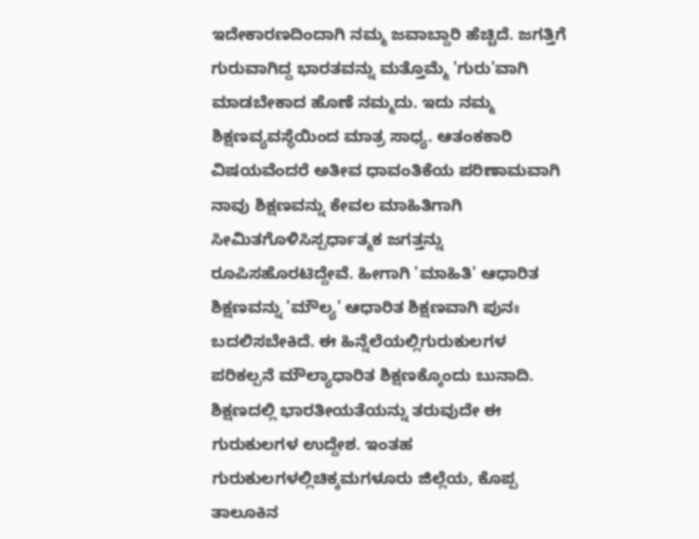ಇದೇಕಾರಣದಿಂದಾಗಿ ನಮ್ಮ ಜವಾಬ್ದಾರಿ ಹೆಚ್ಚಿದೆ. ಜಗತ್ತಿಗೆ ಗುರುವಾಗಿದ್ದ ಭಾರತವನ್ನು ಮತ್ತೊಮ್ಮೆ 'ಗುರು'ವಾಗಿ ಮಾಡಬೇಕಾದ ಹೊಣೆ ನಮ್ಮದು. ಇದು ನಮ್ಮ ಶಿಕ್ಷಣವ್ಯವಸ್ಥೆಯಿಂದ ಮಾತ್ರ ಸಾಧ್ಯ. ಆತಂಕಕಾರಿ ವಿಷಯವೆಂದರೆ ಅತೀವ ಧಾವಂತಿಕೆಯ ಪರಿಣಾಮವಾಗಿ ನಾವು ಶಿಕ್ಷಣವನ್ನು ಕೇವಲ ಮಾಹಿತಿಗಾಗಿ ಸೀಮಿತಗೊಳಿಸಿಸ್ಪರ್ಧಾತ್ಮಕ ಜಗತ್ತನ್ನು ರೂಪಿಸಹೊರಟಿದ್ದೇವೆ. ಹೀಗಾಗಿ 'ಮಾಹಿತಿ' ಆಧಾರಿತ ಶಿಕ್ಷಣವನ್ನು 'ಮೌಲ್ಯ' ಆಧಾರಿತ ಶಿಕ್ಷಣವಾಗಿ ಪುನಃ ಬದಲಿಸಬೇಕಿದೆ. ಈ ಹಿನ್ನೆಲೆಯಲ್ಲಿಗುರುಕುಲಗಳ ಪರಿಕಲ್ಪನೆ ಮೌಲ್ಯಾಧಾರಿತ ಶಿಕ್ಷಣಕ್ಕೊಂದು ಬುನಾದಿ. ಶಿಕ್ಷಣದಲ್ಲಿ ಭಾರತೀಯತೆಯನ್ನು ತರುವುದೇ ಈ ಗುರುಕುಲಗಳ ಉದ್ದೇಶ. ಇಂತಹ ಗುರುಕುಲಗಳಲ್ಲಿಚಿಕ್ಕಮಗಳೂರು ಜಿಲ್ಲೆಯ, ಕೊಪ್ಪ ತಾಲೂಕಿನ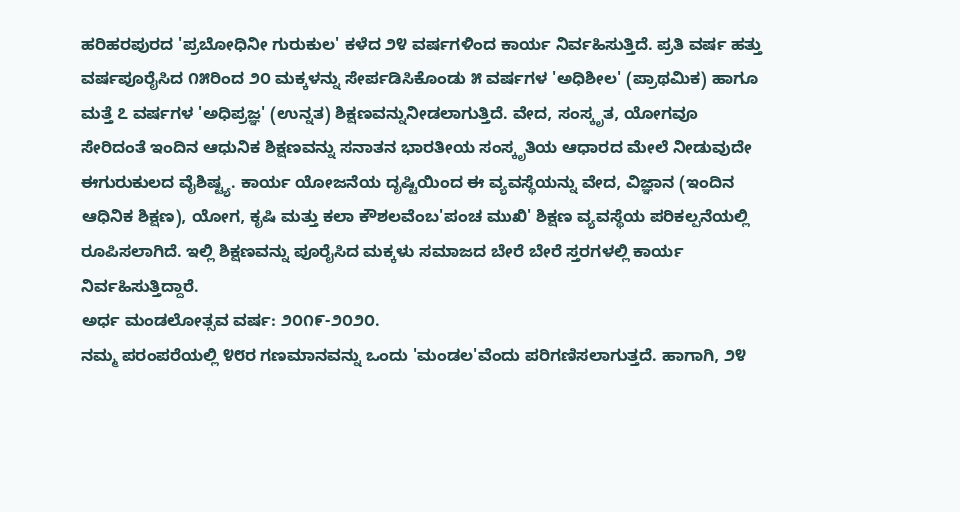ಹರಿಹರಪುರದ 'ಪ್ರಬೋಧಿನೀ ಗುರುಕುಲ' ಕಳೆದ ೨೪ ವರ್ಷಗಳಿಂದ ಕಾರ್ಯ ನಿರ್ವಹಿಸುತ್ತಿದೆ. ಪ್ರತಿ ವರ್ಷ ಹತ್ತು ವರ್ಷಪೂರೈಸಿದ ೧೫ರಿಂದ ೨೦ ಮಕ್ಕಳನ್ನು ಸೇರ್ಪಡಿಸಿಕೊಂಡು ೫ ವರ್ಷಗಳ 'ಅಧಿಶೀಲ' (ಪ್ರಾಥಮಿಕ) ಹಾಗೂ ಮತ್ತೆ ೭ ವರ್ಷಗಳ 'ಅಧಿಪ್ರಜ್ಞ' (ಉನ್ನತ) ಶಿಕ್ಷಣವನ್ನುನೀಡಲಾಗುತ್ತಿದೆ. ವೇದ, ಸಂಸ್ಕೃತ, ಯೋಗವೂ ಸೇರಿದಂತೆ ಇಂದಿನ ಆಧುನಿಕ ಶಿಕ್ಷಣವನ್ನು ಸನಾತನ ಭಾರತೀಯ ಸಂಸ್ಕೃತಿಯ ಆಧಾರದ ಮೇಲೆ ನೀಡುವುದೇ ಈಗುರುಕುಲದ ವೈಶಿಷ್ಟ್ಯ. ಕಾರ್ಯ ಯೋಜನೆಯ ದೃಷ್ಟಿಯಿಂದ ಈ ವ್ಯವಸ್ಥೆಯನ್ನು ವೇದ, ವಿಜ್ಞಾನ (ಇಂದಿನ ಆಧಿನಿಕ ಶಿಕ್ಷಣ), ಯೋಗ, ಕೃಷಿ ಮತ್ತು ಕಲಾ ಕೌಶಲವೆಂಬ'ಪಂಚ ಮುಖಿ' ಶಿಕ್ಷಣ ವ್ಯವಸ್ಥೆಯ ಪರಿಕಲ್ಪನೆಯಲ್ಲಿ ರೂಪಿಸಲಾಗಿದೆ. ಇಲ್ಲಿ ಶಿಕ್ಷಣವನ್ನು ಪೂರೈಸಿದ ಮಕ್ಕಳು ಸಮಾಜದ ಬೇರೆ ಬೇರೆ ಸ್ತರಗಳಲ್ಲಿ ಕಾರ್ಯ ನಿರ್ವಹಿಸುತ್ತಿದ್ದಾರೆ.
ಅರ್ಧ ಮಂಡಲೋತ್ಸವ ವರ್ಷ: ೨೦೧೯-೨೦೨೦.
ನಮ್ಮ ಪರಂಪರೆಯಲ್ಲಿ ೪೮ರ ಗಣಮಾನವನ್ನು ಒಂದು 'ಮಂಡಲ'ವೆಂದು ಪರಿಗಣಿಸಲಾಗುತ್ತದೆ. ಹಾಗಾಗಿ, ೨೪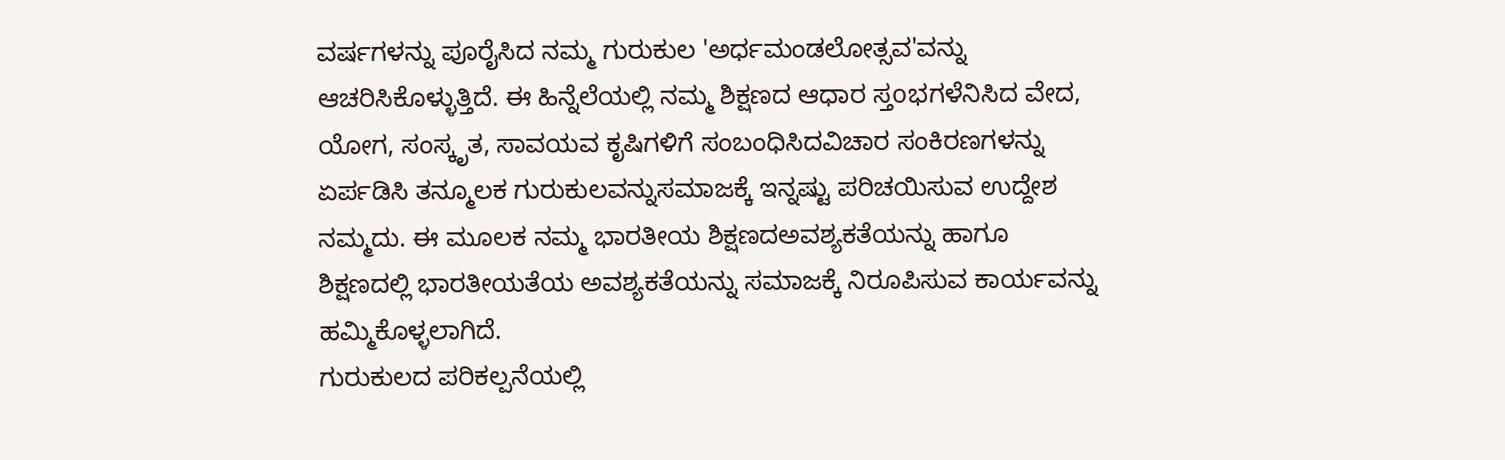ವರ್ಷಗಳನ್ನು ಪೂರೈಸಿದ ನಮ್ಮ ಗುರುಕುಲ 'ಅರ್ಧಮಂಡಲೋತ್ಸವ'ವನ್ನು ಆಚರಿಸಿಕೊಳ್ಳುತ್ತಿದೆ. ಈ ಹಿನ್ನೆಲೆಯಲ್ಲಿ ನಮ್ಮ ಶಿಕ್ಷಣದ ಆಧಾರ ಸ್ತoಭಗಳೆನಿಸಿದ ವೇದ, ಯೋಗ, ಸಂಸ್ಕೃತ, ಸಾವಯವ ಕೃಷಿಗಳಿಗೆ ಸಂಬಂಧಿಸಿದವಿಚಾರ ಸಂಕಿರಣಗಳನ್ನು ಏರ್ಪಡಿಸಿ ತನ್ಮೂಲಕ ಗುರುಕುಲವನ್ನುಸಮಾಜಕ್ಕೆ ಇನ್ನಷ್ಟು ಪರಿಚಯಿಸುವ ಉದ್ದೇಶ ನಮ್ಮದು. ಈ ಮೂಲಕ ನಮ್ಮ ಭಾರತೀಯ ಶಿಕ್ಷಣದಅವಶ್ಯಕತೆಯನ್ನು ಹಾಗೂ ಶಿಕ್ಷಣದಲ್ಲಿ ಭಾರತೀಯತೆಯ ಅವಶ್ಯಕತೆಯನ್ನು ಸಮಾಜಕ್ಕೆ ನಿರೂಪಿಸುವ ಕಾರ್ಯವನ್ನು ಹಮ್ಮಿಕೊಳ್ಳಲಾಗಿದೆ.
ಗುರುಕುಲದ ಪರಿಕಲ್ಪನೆಯಲ್ಲಿ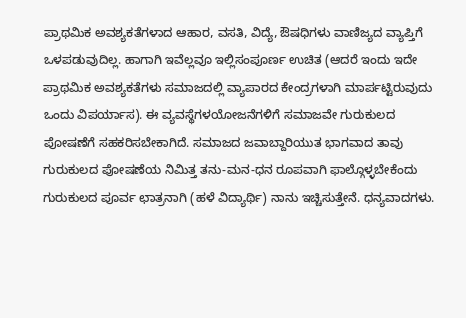ಪ್ರಾಥಮಿಕ ಅವಶ್ಯಕತೆಗಳಾದ ಆಹಾರ, ವಸತಿ, ವಿದ್ಯೆ, ಔಷಧಿಗಳು ವಾಣಿಜ್ಯದ ವ್ಯಾಪ್ತಿಗೆ ಒಳಪಡುವುದಿಲ್ಲ. ಹಾಗಾಗಿ ಇವೆಲ್ಲವೂ ಇಲ್ಲಿಸಂಪೂರ್ಣ ಉಚಿತ (ಆದರೆ ಇಂದು ಇದೇ ಪ್ರಾಥಮಿಕ ಅವಶ್ಯಕತೆಗಳು ಸಮಾಜದಲ್ಲಿ ವ್ಯಾಪಾರದ ಕೇಂದ್ರಗಳಾಗಿ ಮಾರ್ಪಟ್ಟಿರುವುದು ಒಂದು ವಿಪರ್ಯಾಸ). ಈ ವ್ಯವಸ್ಥೆಗಳಯೋಜನೆಗಳಿಗೆ ಸಮಾಜವೇ ಗುರುಕುಲದ ಪೋಷಣೆಗೆ ಸಹಕರಿಸಬೇಕಾಗಿದೆ. ಸಮಾಜದ ಜವಾಬ್ದಾರಿಯುತ ಭಾಗವಾದ ತಾವು ಗುರುಕುಲದ ಪೋಷಣೆಯ ನಿಮಿತ್ತ ತನು-ಮನ-ಧನ ರೂಪವಾಗಿ ಫಾಲ್ಗೊಳ್ಳಬೇಕೆಂದು ಗುರುಕುಲದ ಪೂರ್ವ ಛಾತ್ರನಾಗಿ (ಹಳೆ ವಿದ್ಯಾರ್ಥಿ) ನಾನು ಇಚ್ಚಿಸುತ್ತೇನೆ. ಧನ್ಯವಾದಗಳು.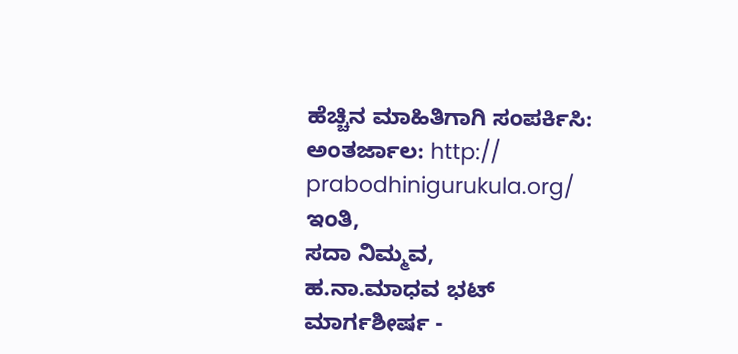ಹೆಚ್ಚಿನ ಮಾಹಿತಿಗಾಗಿ ಸಂಪರ್ಕಿಸಿ:
ಅಂತರ್ಜಾಲ: http:// prabodhinigurukula.org/
ಇಂತಿ,
ಸದಾ ನಿಮ್ಮವ,
ಹ.ನಾ.ಮಾಧವ ಭಟ್
ಮಾರ್ಗಶೀರ್ಷ -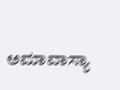ಅಮಾವಾಸ್ಯಾ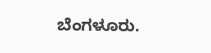ಬೆಂಗಳೂರು.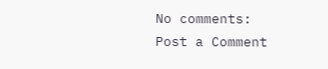No comments:
Post a Comment